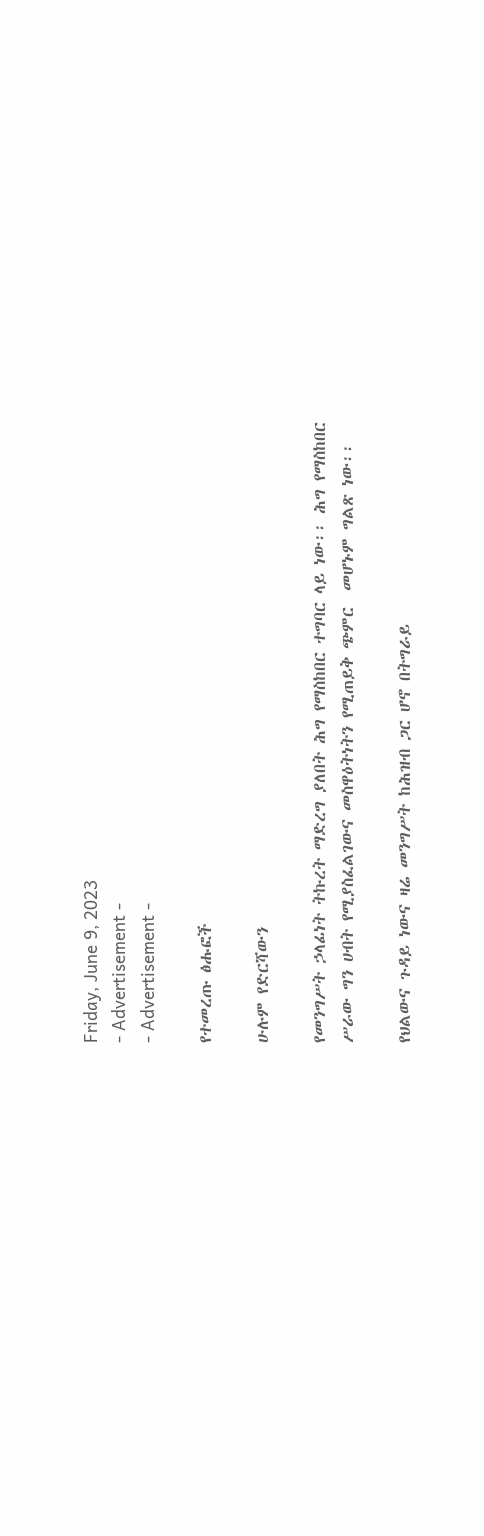Friday, June 9, 2023
- Advertisement -
- Advertisement -

የተመረጡ ፅሑፎች

ሁሉም የድርሻውን

የመንግሥት ኃላፊነት ትኩረት ማድረግ ያለበት ሕግ የማስከበር ተግባር ላይ ነው፡፡ ሕግ የማስከበር ሥራው ግን ሀብት የሚያስፈልገውና መስዋዕትነትን የሚጠይቅ ጭምር  መሆኑም ግልጽ ነው፡፡

የህልውና ጉዳይ ነውና ዛሬ መንግሥት ከሕዝብ ጋር ሆኖ በትግራይ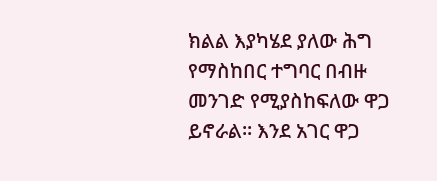ክልል እያካሄደ ያለው ሕግ የማስከበር ተግባር በብዙ መንገድ የሚያስከፍለው ዋጋ ይኖራል፡፡ እንደ አገር ዋጋ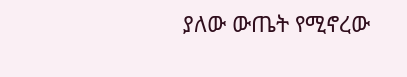ያለው ውጤት የሚኖረው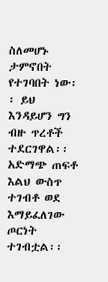ስለመሆኑ ታምኖበት የተገባበት ነው፡፡ ይህ እንዳይሆን ግን ብዙ ጥረቶች ተደርገዋል፡፡ አድማጭ ጠፍቶ እልህ ውስጥ ተገብቶ ወደ እማይፈለገው ጦርነት ተገብቷል፡፡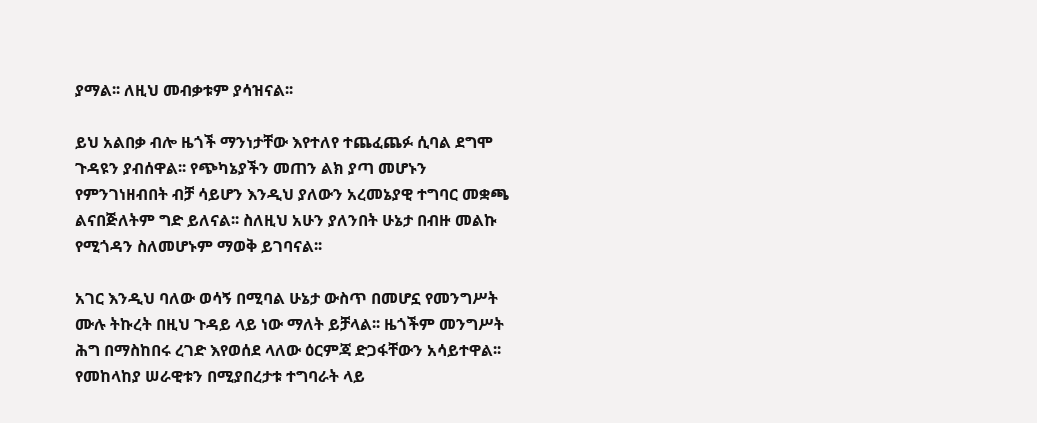ያማል፡፡ ለዚህ መብቃቱም ያሳዝናል፡፡

ይህ አልበቃ ብሎ ዜጎች ማንነታቸው እየተለየ ተጨፈጨፉ ሲባል ደግሞ ጉዳዩን ያብሰዋል፡፡ የጭካኔያችን መጠን ልክ ያጣ መሆኑን የምንገነዘብበት ብቻ ሳይሆን እንዲህ ያለውን አረመኔያዊ ተግባር መቋጫ ልናበጅለትም ግድ ይለናል፡፡ ስለዚህ አሁን ያለንበት ሁኔታ በብዙ መልኩ የሚጎዳን ስለመሆኑም ማወቅ ይገባናል፡፡

አገር እንዲህ ባለው ወሳኝ በሚባል ሁኔታ ውስጥ በመሆኗ የመንግሥት ሙሉ ትኩረት በዚህ ጉዳይ ላይ ነው ማለት ይቻላል፡፡ ዜጎችም መንግሥት ሕግ በማስከበሩ ረገድ እየወሰደ ላለው ዕርምጃ ድጋፋቸውን አሳይተዋል፡፡ የመከላከያ ሠራዊቱን በሚያበረታቱ ተግባራት ላይ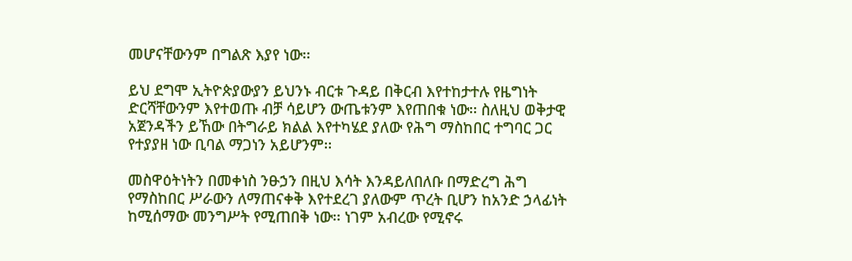መሆናቸውንም በግልጽ እያየ ነው፡፡

ይህ ደግሞ ኢትዮጵያውያን ይህንኑ ብርቱ ጉዳይ በቅርብ እየተከታተሉ የዜግነት ድርሻቸውንም እየተወጡ ብቻ ሳይሆን ውጤቱንም እየጠበቁ ነው፡፡ ስለዚህ ወቅታዊ አጀንዳችን ይኸው በትግራይ ክልል እየተካሄደ ያለው የሕግ ማስከበር ተግባር ጋር የተያያዘ ነው ቢባል ማጋነን አይሆንም፡፡

መስዋዕትነትን በመቀነስ ንፁኃን በዚህ እሳት እንዳይለበለቡ በማድረግ ሕግ የማስከበር ሥራውን ለማጠናቀቅ እየተደረገ ያለውም ጥረት ቢሆን ከአንድ ኃላፊነት ከሚሰማው መንግሥት የሚጠበቅ ነው፡፡ ነገም አብረው የሚኖሩ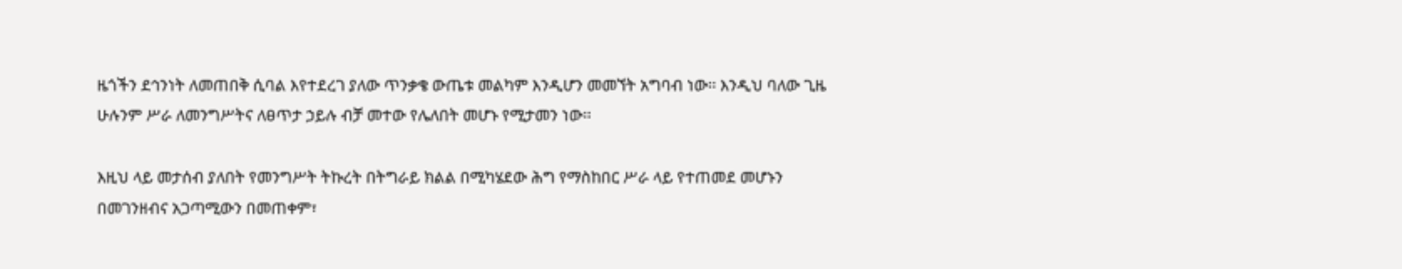ዜጎችን ደኅንነት ለመጠበቅ ሲባል እየተደረገ ያለው ጥንቃቄ ውጤቱ መልካም እንዲሆን መመኘት አግባብ ነው፡፡ እንዲህ ባለው ጊዜ ሁሉንም ሥራ ለመንግሥትና ለፀጥታ ኃይሉ ብቻ መተው የሌለበት መሆኑ የሚታመን ነው፡፡

እዚህ ላይ መታሰብ ያለበት የመንግሥት ትኩረት በትግራይ ክልል በሚካሄደው ሕግ የማስከበር ሥራ ላይ የተጠመደ መሆኑን በመገንዘብና አጋጣሚውን በመጠቀም፣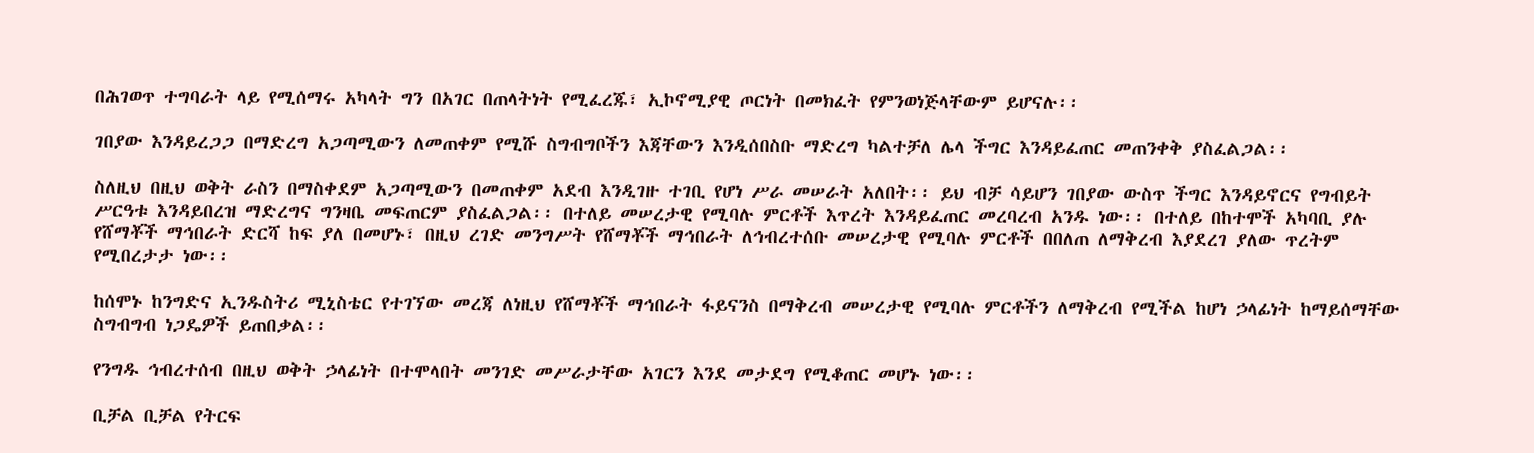በሕገወጥ ተግባራት ላይ የሚሰማሩ አካላት ግን በአገር በጠላትነት የሚፈረጁ፣ ኢኮኖሚያዊ ጦርነት በመክፈት የምንወነጅላቸውም ይሆናሉ፡፡

ገበያው እንዳይረጋጋ በማድረግ አጋጣሚውን ለመጠቀም የሚሹ ስግብግቦችን እጃቸውን እንዲሰበስቡ ማድረግ ካልተቻለ ሌላ ችግር እንዳይፈጠር መጠንቀቅ ያስፈልጋል፡፡

ስለዚህ በዚህ ወቅት ራስን በማስቀደም አጋጣሚውን በመጠቀም አደብ እንዲገዙ ተገቢ የሆነ ሥራ መሠራት አለበት፡፡ ይህ ብቻ ሳይሆን ገበያው ውስጥ ችግር እንዳይኖርና የግብይት ሥርዓቱ እንዳይበረዝ ማድረግና ግንዛቤ መፍጠርም ያስፈልጋል፡፡ በተለይ መሠረታዊ የሚባሉ ምርቶች እጥረት እንዳይፈጠር መረባረብ አንዱ ነው፡፡ በተለይ በከተሞች አካባቢ ያሉ የሸማቾች ማኅበራት ድርሻ ከፍ ያለ በመሆኑ፣ በዚህ ረገድ መንግሥት የሸማቾች ማኅበራት ለኅብረተሰቡ መሠረታዊ የሚባሉ ምርቶች በበለጠ ለማቅረብ እያደረገ ያለው ጥረትም የሚበረታታ ነው፡፡

ከሰሞኑ ከንግድና ኢንዱስትሪ ሚኒስቴር የተገኘው መረጃ ለነዚህ የሸማቾች ማኅበራት ፋይናንስ በማቅረብ መሠረታዊ የሚባሉ ምርቶችን ለማቅረብ የሚችል ከሆነ ኃላፊነት ከማይሰማቸው ስግብግብ ነጋዴዎች ይጠበቃል፡፡

የንግዱ ኅብረተሰብ በዚህ ወቅት ኃላፊነት በተሞላበት መንገድ መሥራታቸው አገርን እንደ መታደግ የሚቆጠር መሆኑ ነው፡፡

ቢቻል ቢቻል የትርፍ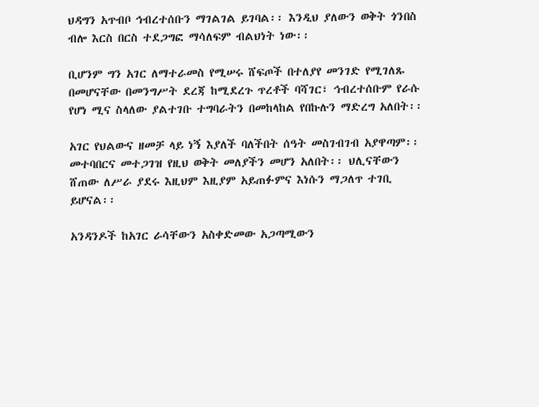ህዳግን አጥብቦ ኅብረተሰቡን ማገልገል ይገባል፡፡ እንዲህ ያለውን ወቅት ጎንበስ ብሎ እርስ በርስ ተደጋግፎ ማሳለፍም ብልህነት ነው፡፡

ቢሆንም ግን አገር ለማተራመስ የሚሠሩ ሸፍጦች በተለያየ መንገድ የሚገለጹ በመሆናቸው በመንግሥት ደረጃ ከሚደረጉ ጥረቶች ባሻገር፣ ኅብረተሰቡም የራሱ የሆነ ሚና ስላለው ያልተገቡ ተግባራትን በመከላከል የበኩሉን ማድረግ አለበት፡፡

አገር የህልውና ዘመቻ ላይ ነኝ እያለች ባለችበት ሰዓት መስገብገብ አያዋጣም፡፡ መተባበርና መተጋገዝ የዚህ ወቅት መለያችን መሆን አለበት፡፡ ህሊናቸውን ሸጠው ለሥራ ያደሩ እዚህም እዚያም አይጠፉምና እነሱን ማጋለጥ ተገቢ ይሆናል፡፡

አንዳንዶች ከአገር ራሳቸውን አስቀድመው አጋጣሚውን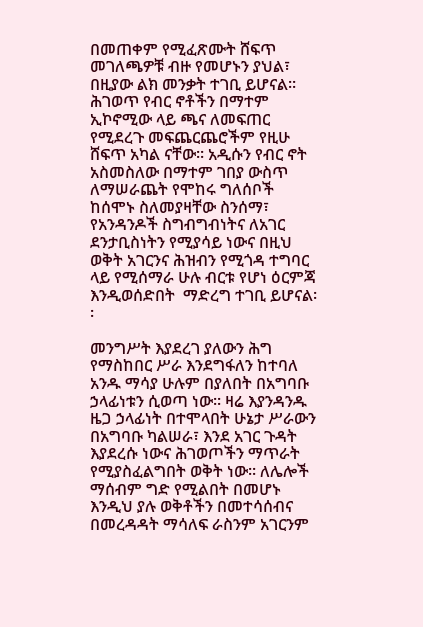በመጠቀም የሚፈጽሙት ሸፍጥ መገለጫዎቹ ብዙ የመሆኑን ያህል፣ በዚያው ልክ መንቃት ተገቢ ይሆናል፡፡  ሕገወጥ የብር ኖቶችን በማተም ኢኮኖሚው ላይ ጫና ለመፍጠር የሚደረጉ መፍጨርጨሮችም የዚሁ ሸፍጥ አካል ናቸው፡፡ አዲሱን የብር ኖት አስመስለው በማተም ገበያ ውስጥ ለማሠራጨት የሞከሩ ግለሰቦች ከሰሞኑ ስለመያዛቸው ስንሰማ፣ የአንዳንዶች ስግብግብነትና ለአገር ደንታቢስነትን የሚያሳይ ነውና በዚህ ወቅት አገርንና ሕዝብን የሚጎዳ ተግባር ላይ የሚሰማራ ሁሉ ብርቱ የሆነ ዕርምጃ እንዲወሰድበት  ማድረግ ተገቢ ይሆናል፡፡

መንግሥት እያደረገ ያለውን ሕግ የማስከበር ሥራ እንደግፋለን ከተባለ አንዱ ማሳያ ሁሉም በያለበት በአግባቡ ኃላፊነቱን ሲወጣ ነው፡፡ ዛሬ እያንዳንዱ ዜጋ ኃላፊነት በተሞላበት ሁኔታ ሥራውን በአግባቡ ካልሠራ፣ እንደ አገር ጉዳት እያደረሱ ነውና ሕገወጦችን ማጥራት የሚያስፈልግበት ወቅት ነው፡፡ ለሌሎች ማሰብም ግድ የሚልበት በመሆኑ እንዲህ ያሉ ወቅቶችን በመተሳሰብና በመረዳዳት ማሳለፍ ራስንም አገርንም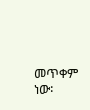መጥቀም ነው፡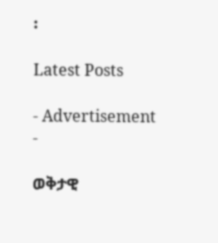፡

Latest Posts

- Advertisement -

ወቅታዊ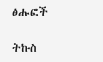ፅሑፎች

ትኩስ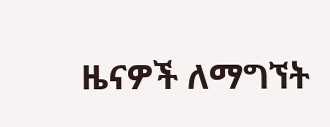ዜናዎች ለማግኘት